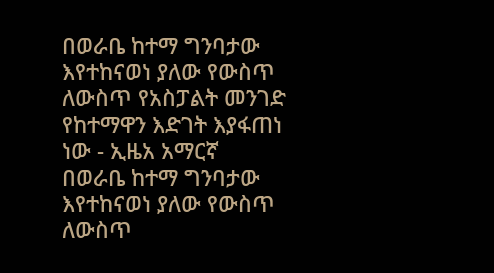በወራቤ ከተማ ግንባታው እየተከናወነ ያለው የውስጥ ለውስጥ የአስፓልት መንገድ የከተማዋን እድገት እያፋጠነ ነው - ኢዜአ አማርኛ
በወራቤ ከተማ ግንባታው እየተከናወነ ያለው የውስጥ ለውስጥ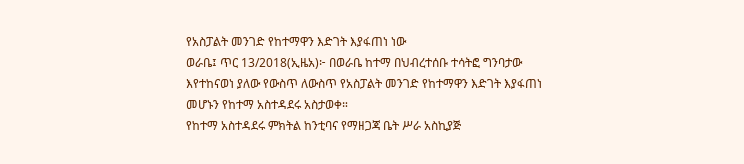የአስፓልት መንገድ የከተማዋን እድገት እያፋጠነ ነው
ወራቤ፤ ጥር 13/2018(ኢዜአ)፦ በወራቤ ከተማ በህብረተሰቡ ተሳትፎ ግንባታው እየተከናወነ ያለው የውስጥ ለውስጥ የአስፓልት መንገድ የከተማዋን እድገት እያፋጠነ መሆኑን የከተማ አስተዳደሩ አስታወቀ።
የከተማ አስተዳደሩ ምክትል ከንቲባና የማዘጋጃ ቤት ሥራ አስኪያጅ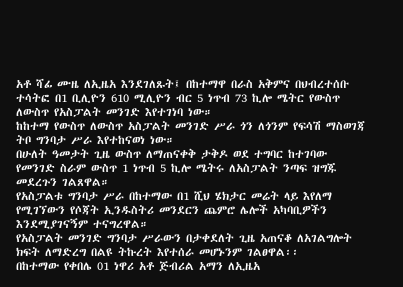አቶ ሻፊ ሙዜ ለኢዜአ እንደገለጹት፤ በከተማዋ በራስ አቅምና በህብረተሰቡ ተሳትፎ በ1 ቢሊዮን 610 ሚሊዮን ብር 5 ነጥብ 73 ኪሎ ሜትር የውስጥ ለውስጥ የአስፓልት መንገድ እየተገነባ ነው።
ከከተማ የውስጥ ለውስጥ አስፓልት መንገድ ሥራ ጎን ለጎንም የፍሳሽ ማስወገጃ ትቦ ግንባታ ሥራ እየተከናወነ ነው።
በሁለት ዓመታት ጊዜ ውስጥ ለማጠናቀቅ ታቅዶ ወደ ተግባር ከተገባው የመንገድ ስራም ውስጥ 1 ነጥብ 5 ኪሎ ሜትሩ ለአስፓልት ንጣፍ ዝግጁ መደረጉን ገልጸዋል።
የአስፓልቱ ግንባታ ሥራ በከተማው በ1 ሺህ ሄክታር መሬት ላይ እየለማ የሚገኘውን የሶጃት ኢንዱስትሪ መንደርን ጨምሮ ሌሎች አካባቢዎችን እንደሚያገናኝም ተናግረዋል።
የአስፓልት መንገድ ግንባታ ሥራውን በታቀደለት ጊዜ አጠናቆ ለአገልግሎት ክፍት ለማድረግ በልዩ ትኩረት እየተሰራ መሆኑንም ገልፀዋል፡፡
በከተማው የቀበሌ 01 ነዋሪ አቶ ጅብሪል አማን ለኢዜአ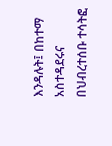እንዳሉት፤ በከተማ አስተዳደሩና በህብረተሰቡ ተሳትፎ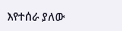እየተሰራ ያለው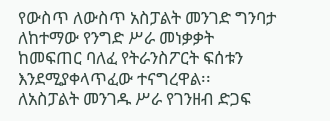የውስጥ ለውስጥ አስፓልት መንገድ ግንባታ ለከተማው የንግድ ሥራ መነቃቃት ከመፍጠር ባለፈ የትራንስፖርት ፍሰቱን እንደሚያቀላጥፈው ተናግረዋል፡፡
ለአስፓልት መንገዱ ሥራ የገንዘብ ድጋፍ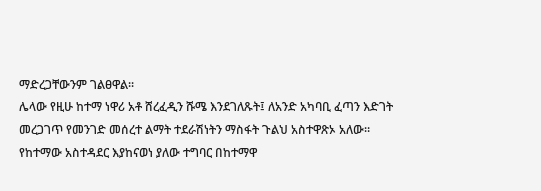ማድረጋቸውንም ገልፀዋል፡፡
ሌላው የዚሁ ከተማ ነዋሪ አቶ ሸረፈዲን ሹሜ እንደገለጹት፤ ለአንድ አካባቢ ፈጣን እድገት መረጋገጥ የመንገድ መሰረተ ልማት ተደራሽነትን ማስፋት ጉልህ አስተዋጽኦ አለው።
የከተማው አስተዳደር እያከናወነ ያለው ተግባር በከተማዋ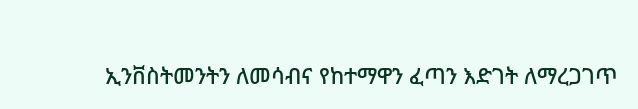ኢንቨስትመንትን ለመሳብና የከተማዋን ፈጣን እድገት ለማረጋገጥ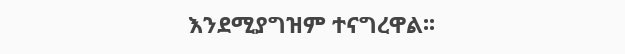እንደሚያግዝም ተናግረዋል፡፡